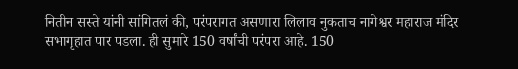नितीन सस्ते यांनी सांगितलं की, परंपरागत असणारा लिलाव नुकताच नागेश्वर महाराज मंदिर सभागृहात पार पडला. ही सुमारे 150 वर्षांची परंपरा आहे. 150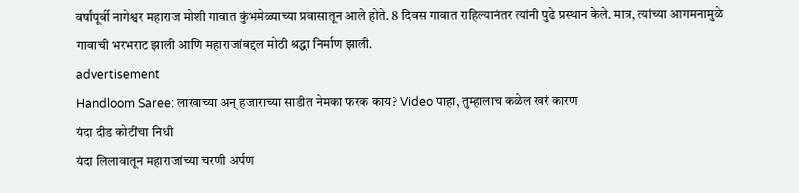वर्षांपूर्वी नागेश्वर महाराज मोशी गावात कुंभमेळ्याच्या प्रवासातून आले होते. 8 दिवस गावात राहिल्यानंतर त्यांनी पुढे प्रस्थान केले. मात्र, त्यांच्या आगमनामुळे गावाची भरभराट झाली आणि महाराजांबद्दल मोठी श्रद्धा निर्माण झाली.
advertisement
Handloom Saree: लाखाच्या अन् हजाराच्या साडीत नेमका फरक काय? Video पाहा, तुम्हालाच कळेल खरं कारण
यंदा दीड कोटींचा निधी
यंदा लिलावातून महाराजांच्या चरणी अर्पण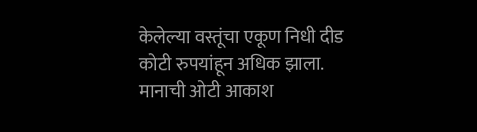केलेल्या वस्तूंचा एकूण निधी दीड कोटी रुपयांहून अधिक झाला. मानाची ओटी आकाश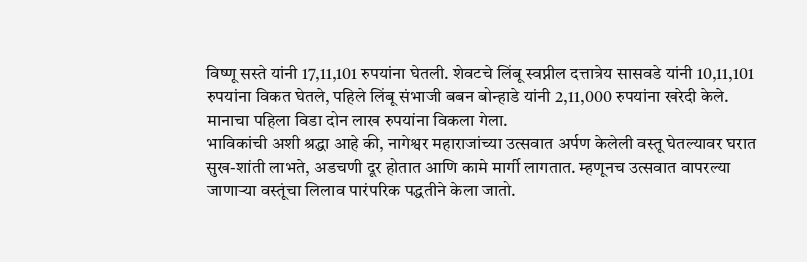विष्णू सस्ते यांनी 17,11,101 रुपयांना घेतली. शेवटचे लिंबू स्वप्नील दत्तात्रेय सासवडे यांनी 10,11,101 रुपयांना विकत घेतले, पहिले लिंबू संभाजी बबन बोन्हाडे यांनी 2,11,000 रुपयांना खरेदी केले. मानाचा पहिला विडा दोन लाख रुपयांना विकला गेला.
भाविकांची अशी श्रद्धा आहे की, नागेश्वर महाराजांच्या उत्सवात अर्पण केलेली वस्तू घेतल्यावर घरात सुख-शांती लाभते, अडचणी दूर होतात आणि कामे मार्गी लागतात. म्हणूनच उत्सवात वापरल्या जाणाऱ्या वस्तूंचा लिलाव पारंपरिक पद्धतीने केला जातो.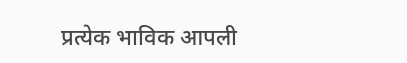प्रत्येक भाविक आपली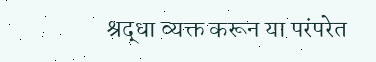श्रद्धा व्यक्त करून या परंपरेत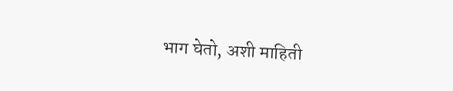भाग घेतो, अशी माहिती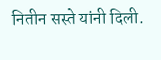नितीन सस्ते यांनी दिली.